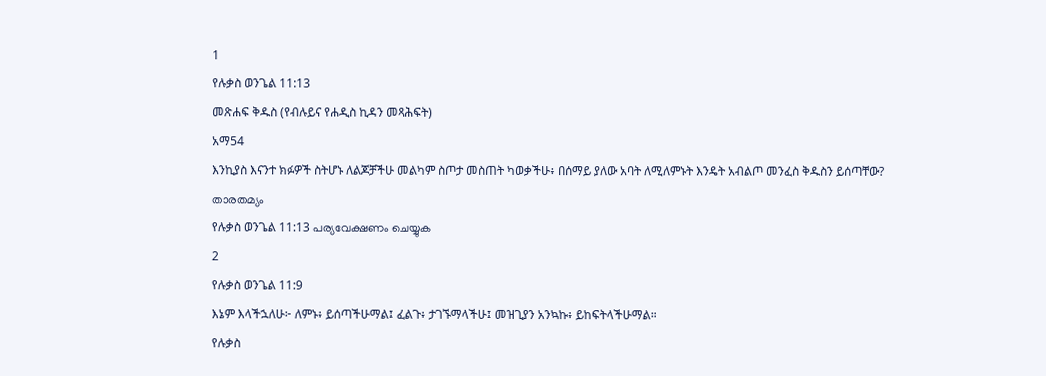1
የሉቃስ ወንጌል 11:13
መጽሐፍ ቅዱስ (የብሉይና የሐዲስ ኪዳን መጻሕፍት)
አማ54
እንኪያስ እናንተ ክፉዎች ስትሆኑ ለልጆቻችሁ መልካም ስጦታ መስጠት ካወቃችሁ፥ በሰማይ ያለው አባት ለሚለምኑት እንዴት አብልጦ መንፈስ ቅዱስን ይሰጣቸው?
താരതമ്യം
የሉቃስ ወንጌል 11:13 പര്യവേക്ഷണം ചെയ്യുക
2
የሉቃስ ወንጌል 11:9
እኔም እላችኋለሁ፦ ለምኑ፥ ይሰጣችሁማል፤ ፈልጉ፥ ታገኙማላችሁ፤ መዝጊያን አንኳኩ፥ ይከፍትላችሁማል።
የሉቃስ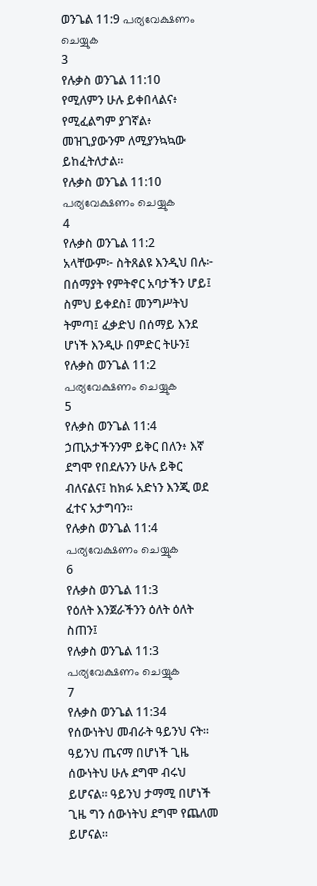ወንጌል 11:9 പര്യവേക്ഷണം ചെയ്യുക
3
የሉቃስ ወንጌል 11:10
የሚለምን ሁሉ ይቀበላልና፥ የሚፈልግም ያገኛል፥ መዝጊያውንም ለሚያንኳኳው ይከፈትለታል።
የሉቃስ ወንጌል 11:10 പര്യവേക്ഷണം ചെയ്യുക
4
የሉቃስ ወንጌል 11:2
አላቸውም፦ ስትጸልዩ እንዲህ በሉ፦ በሰማያት የምትኖር አባታችን ሆይ፤ ስምህ ይቀደስ፤ መንግሥትህ ትምጣ፤ ፈቃድህ በሰማይ እንደ ሆነች እንዲሁ በምድር ትሁን፤
የሉቃስ ወንጌል 11:2 പര്യവേക്ഷണം ചെയ്യുക
5
የሉቃስ ወንጌል 11:4
ኃጢአታችንንም ይቅር በለን፥ እኛ ደግሞ የበደሉንን ሁሉ ይቅር ብለናልና፤ ከክፉ አድነን እንጂ ወደ ፈተና አታግባን።
የሉቃስ ወንጌል 11:4 പര്യവേക്ഷണം ചെയ്യുക
6
የሉቃስ ወንጌል 11:3
የዕለት እንጀራችንን ዕለት ዕለት ስጠን፤
የሉቃስ ወንጌል 11:3 പര്യവേക്ഷണം ചെയ്യുക
7
የሉቃስ ወንጌል 11:34
የሰውነትህ መብራት ዓይንህ ናት። ዓይንህ ጤናማ በሆነች ጊዜ ሰውነትህ ሁሉ ደግሞ ብሩህ ይሆናል። ዓይንህ ታማሚ በሆነች ጊዜ ግን ሰውነትህ ደግሞ የጨለመ ይሆናል።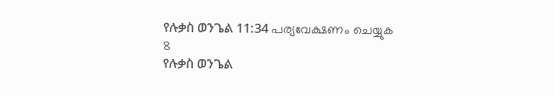የሉቃስ ወንጌል 11:34 പര്യവേക്ഷണം ചെയ്യുക
8
የሉቃስ ወንጌል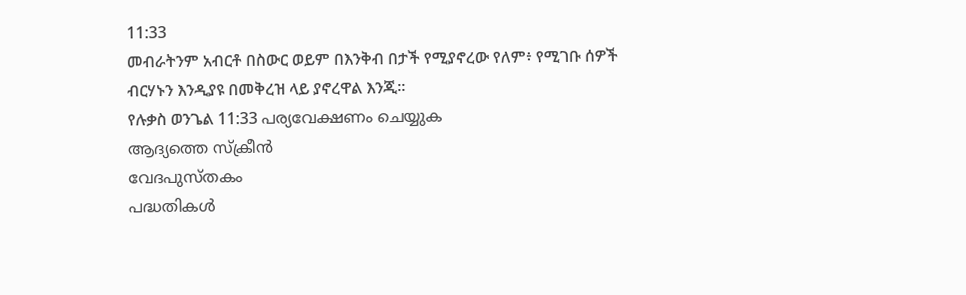11:33
መብራትንም አብርቶ በስውር ወይም በእንቅብ በታች የሚያኖረው የለም፥ የሚገቡ ሰዎች ብርሃኑን እንዲያዩ በመቅረዝ ላይ ያኖረዋል እንጂ።
የሉቃስ ወንጌል 11:33 പര്യവേക്ഷണം ചെയ്യുക
ആദ്യത്തെ സ്ക്രീൻ
വേദപുസ്തകം
പദ്ധതികൾ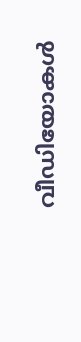വീഡിയോകൾ